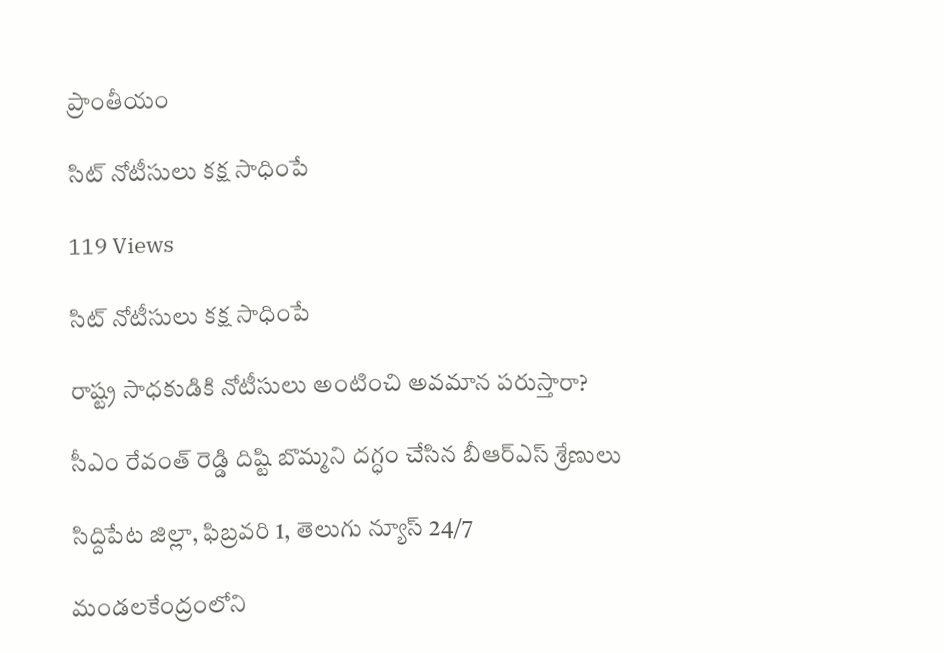ప్రాంతీయం

సిట్ నోటీసులు కక్ష సాధింపే

119 Views

సిట్ నోటీసులు కక్ష సాధింపే

రాష్ట్ర సాధకుడికి నోటీసులు అంటించి అవమాన పరుస్తారా?

సీఎం రేవంత్ రెడ్డి దిష్టి బొమ్మని దగ్ధం చేసిన బీఆర్ఎస్ శ్రేణులు

సిద్దిపేట జిల్లా, ఫిబ్రవరి 1, తెలుగు న్యూస్ 24/7

మండలకేంద్రంలోని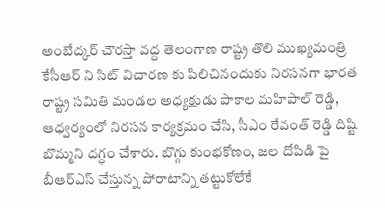అంబేద్కర్ చౌరస్తా వద్ద తెలంగాణ రాష్ట్ర తొలి ముఖ్యమంత్రి కేసీఆర్ ని సిట్ విచారణ కు పిలిచినందుకు నిరసనగా భారత రాష్ట్ర సమితి మండల అధ్యక్షుడు పాకాల మహిపాల్ రెడ్డి, ఆధ్వర్యంలో నిరసన కార్యక్రమం చేసి, సీఎం రేవంత్ రెడ్డి దిష్టి బొమ్మని దగ్ధం చేశారు. బొగ్గు కుంభకోణం, జల దోపిడి పై బీఆర్ఎస్ చేస్తున్న పోరాటాన్ని తట్టుకోలేకే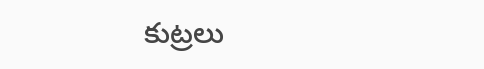కుట్రలు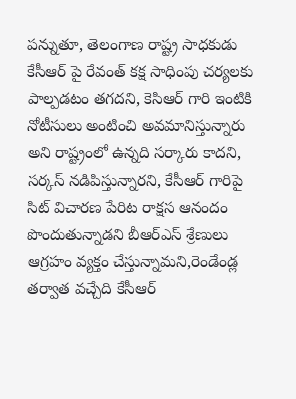పన్నుతూ, తెలంగాణ రాష్ట్ర సాధకుడు కేసీఆర్ పై రేవంత్ కక్ష సాధింపు చర్యలకు పాల్పడటం తగదని, కెసిఆర్ గారి ఇంటికి నోటీసులు అంటించి అవమానిస్తున్నారు అని రాష్ట్రంలో ఉన్నది సర్కారు కాదని, సర్కస్ నడిపిస్తున్నారని, కేసీఆర్ గారిపై సిట్ విచారణ పేరిట రాక్షస ఆనందం పొందుతున్నాడని బీఆర్ఎస్ శ్రేణులు ఆగ్రహం వ్యక్తం చేస్తున్నామని,రెండేండ్ల తర్వాత వచ్చేది కేసీఆర్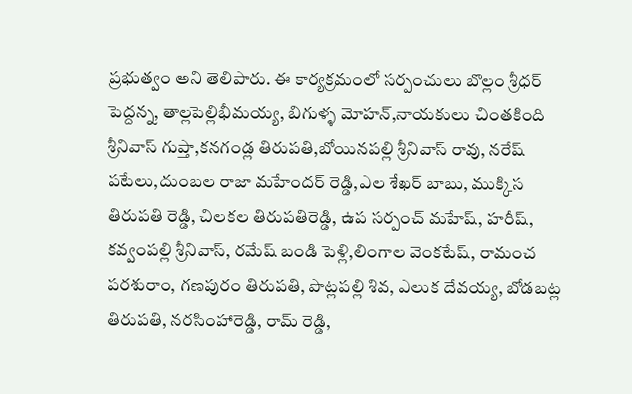ప్రభుత్వం అని తెలిపారు. ఈ కార్యక్రమంలో సర్పంచులు బొల్లం శ్రీధర్ పెద్దన్న, తాల్లపెల్లిభీమయ్య, బిగుళ్ళ మోహన్,నాయకులు చింతకింది శ్రీనివాస్ గుప్తా,కనగండ్ల తిరుపతి,బోయినపల్లి శ్రీనివాస్ రావు, నరేష్ పటేలు,దుంబల రాజా మహేందర్ రెడ్డి,ఎల శేఖర్ బాబు, ముక్కిస తిరుపతి రెడ్డి, చిలకల తిరుపతిరెడ్డి, ఉప సర్పంచ్ మహేష్, హరీష్, కవ్వంపల్లి శ్రీనివాస్, రమేష్ బండి పెళ్లి,లింగాల వెంకటేష్, రామంచ పరశురాం, గణపురం తిరుపతి, పొట్లపల్లి శివ, ఎలుక దేవయ్య, బోడబట్ల తిరుపతి, నరసింహారెడ్డి, రామ్ రెడ్డి,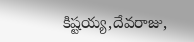కిష్టయ్య,దేవరాజు,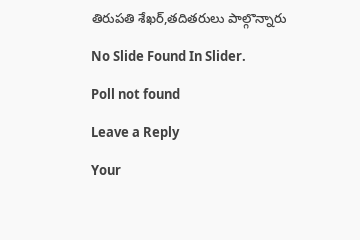తిరుపతి శేఖర్,తదితరులు పాల్గొన్నారు

No Slide Found In Slider.

Poll not found

Leave a Reply

Your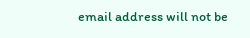email address will not be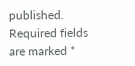published. Required fields are marked *